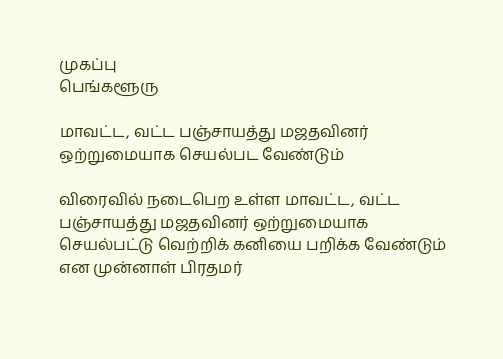முகப்பு
பெங்களூரு

மாவட்ட, வட்ட பஞ்சாயத்து மஜதவினர் ஒற்றுமையாக செயல்பட வேண்டும்

விரைவில் நடைபெற உள்ள மாவட்ட, வட்ட பஞ்சாயத்து மஜதவினர் ஒற்றுமையாக செயல்பட்டு வெற்றிக் கனியை பறிக்க வேண்டும் என முன்னாள் பிரதமர்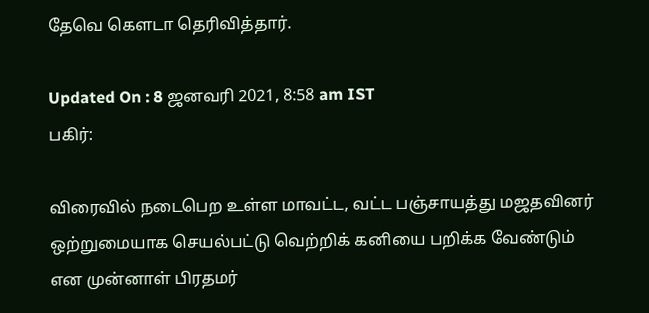தேவெ கௌடா தெரிவித்தார்.

Updated On : 8 ஜனவரி 2021, 8:58 am IST
பகிர்:

விரைவில் நடைபெற உள்ள மாவட்ட, வட்ட பஞ்சாயத்து மஜதவினர் ஒற்றுமையாக செயல்பட்டு வெற்றிக் கனியை பறிக்க வேண்டும் என முன்னாள் பிரதமர்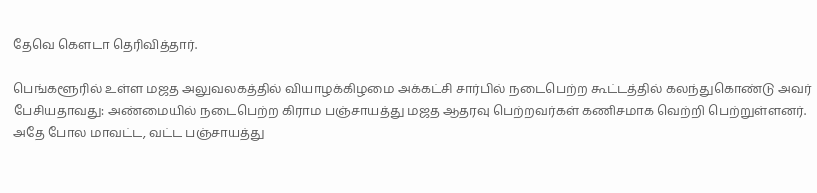தேவெ கௌடா தெரிவித்தார்.

பெங்களூரில் உள்ள மஜத அலுவலகத்தில் வியாழக்கிழமை அக்கட்சி சார்பில் நடைபெற்ற கூட்டத்தில் கலந்துகொண்டு அவர் பேசியதாவது: அண்மையில் நடைபெற்ற கிராம பஞ்சாயத்து மஜத ஆதரவு பெற்றவர்கள் கணிசமாக வெற்றி பெற்றுள்ளனர். அதே போல மாவட்ட, வட்ட பஞ்சாயத்து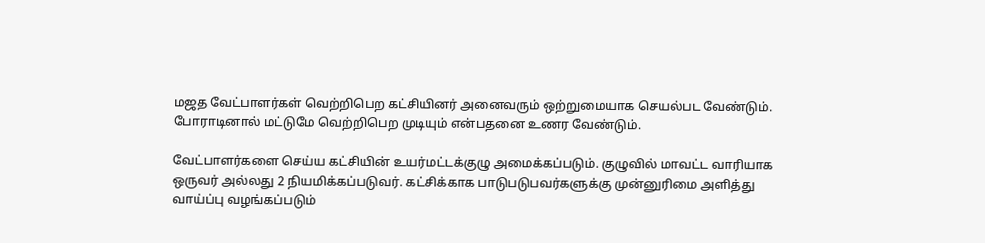மஜத வேட்பாளர்கள் வெற்றிபெற கட்சியினர் அனைவரும் ஒற்றுமையாக செயல்பட வேண்டும். போராடினால் மட்டுமே வெற்றிபெற முடியும் என்பதனை உணர வேண்டும்.

வேட்பாளர்களை செய்ய கட்சியின் உயர்மட்டக்குழு அமைக்கப்படும். குழுவில் மாவட்ட வாரியாக ஒருவர் அல்லது 2 நியமிக்கப்படுவர். கட்சிக்காக பாடுபடுபவர்களுக்கு முன்னுரிமை அளித்து வாய்ப்பு வழங்கப்படும்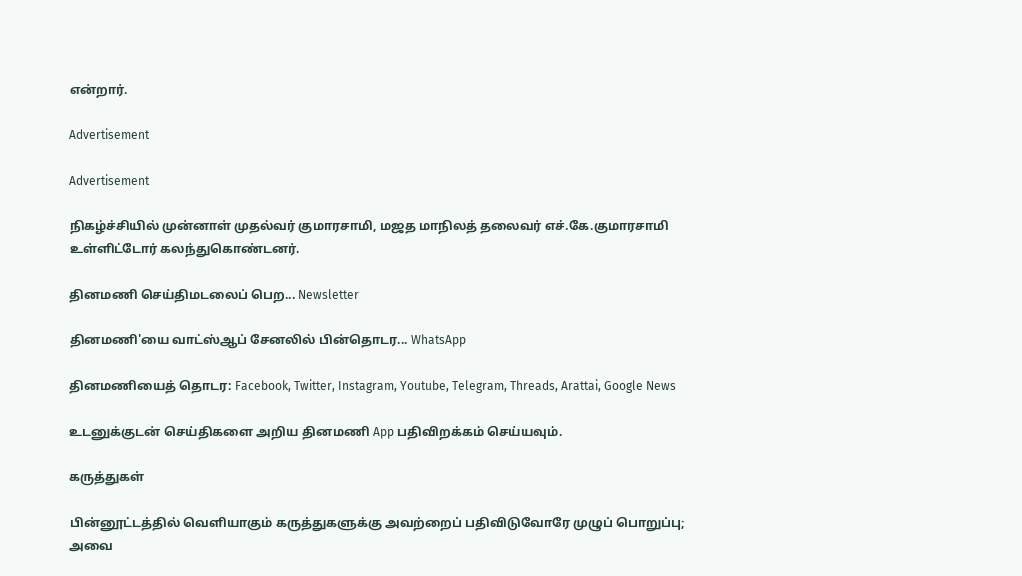என்றார்.

Advertisement

Advertisement

நிகழ்ச்சியில் முன்னாள் முதல்வர் குமாரசாமி, மஜத மாநிலத் தலைவர் எச்.கே.குமாரசாமி உள்ளிட்டோர் கலந்துகொண்டனர்.

தினமணி செய்திமடலைப் பெற... Newsletter

தினமணி'யை வாட்ஸ்ஆப் சேனலில் பின்தொடர... WhatsApp

தினமணியைத் தொடர: Facebook, Twitter, Instagram, Youtube, Telegram, Threads, Arattai, Google News

உடனுக்குடன் செய்திகளை அறிய தினமணி App பதிவிறக்கம் செய்யவும்.

கருத்துகள்

பின்னூட்டத்தில் வெளியாகும் கருத்துகளுக்கு அவற்றைப் பதிவிடுவோரே முழுப் பொறுப்பு; அவை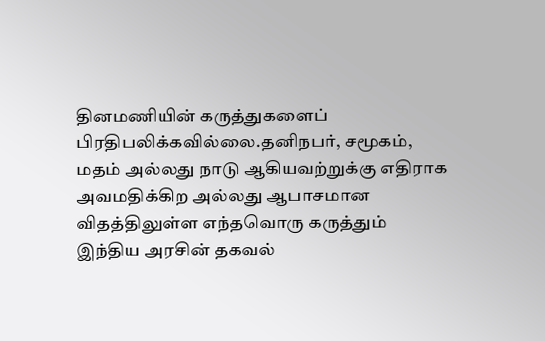தினமணியின் கருத்துகளைப் பிரதிபலிக்கவில்லை.தனிநபர், சமூகம், மதம் அல்லது நாடு ஆகியவற்றுக்கு எதிராக அவமதிக்கிற அல்லது ஆபாசமான விதத்திலுள்ள எந்தவொரு கருத்தும் இந்திய அரசின் தகவல்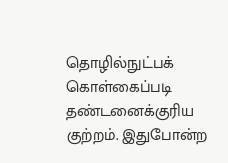தொழில்நுட்பக் கொள்கைப்படி தண்டனைக்குரிய குற்றம். இதுபோன்ற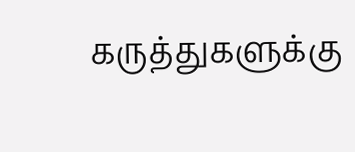கருத்துகளுக்கு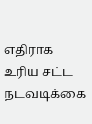எதிராக உரிய சட்ட நடவடிக்கை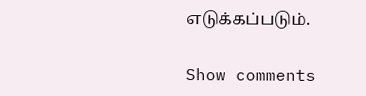எடுக்கப்படும்.

Show comments